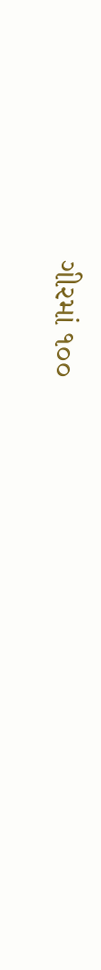ગીરમાં ૧૦૦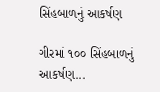સિંહબાળનું આકર્ષણ

ગીરમાં ૧૦૦ સિંહબાળનું આકર્ષણ...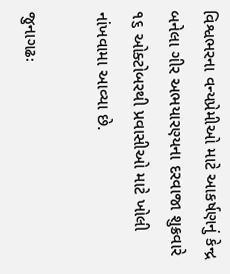વિશ્વભરના વન્યપ્રેમીઓ માટે આકર્ષણનું કેન્દ્ર બનેલા ગીર અભયારણ્યના દરવાજા શુક્રવારે ૧૬ ઓક્ટોબરથી પ્રવાસીઓ માટે ખોલી નાંખવામા આવ્યા છે.

જુનાગઢઃ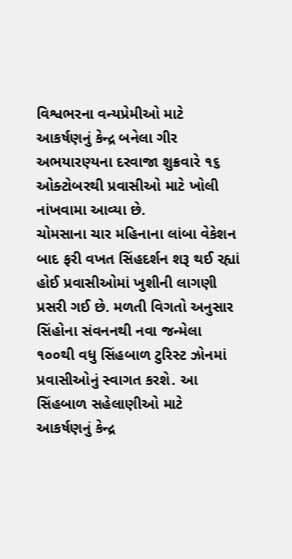વિશ્વભરના વન્યપ્રેમીઓ માટે આકર્ષણનું કેન્દ્ર બનેલા ગીર અભયારણ્યના દરવાજા શુક્રવારે ૧૬ ઓક્ટોબરથી પ્રવાસીઓ માટે ખોલી નાંખવામા આવ્યા છે.
ચોમસાના ચાર મહિનાના લાંબા વેકેશન બાદ ફરી વખત સિંહદર્શન શરૂ થઈ રહ્યાં હોઈ પ્રવાસીઓમાં ખુશીની લાગણી પ્રસરી ગઈ છે. મળતી વિગતો અનુસાર સિંહોના સંવનનથી નવા જન્મેલા ૧૦૦થી વધુ સિંહબાળ ટુરિસ્ટ ઝોનમાં પ્રવાસીઓનું સ્વાગત કરશે. આ સિંહબાળ સહેલાણીઓ માટે આકર્ષણનું કેન્દ્ર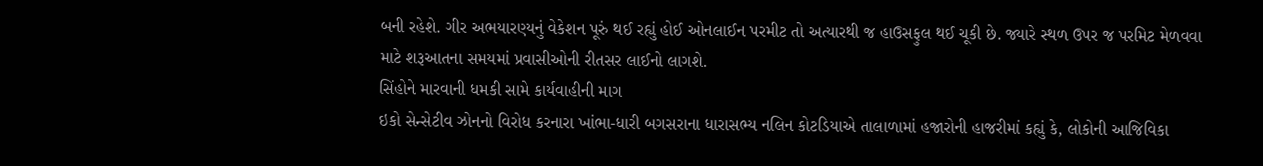બની રહેશે. ગીર અભયારણ્યનું વેકેશન પૂરું થઈ રહ્યું હોઈ ઓનલાઈન પરમીટ તો અત્યારથી જ હાઉસફુલ થઈ ચૂકી છે. જ્યારે સ્થળ ઉપર જ પરમિટ મેળવવા માટે શરૂઆતના સમયમાં પ્રવાસીઓની રીતસર લાઈનો લાગશે.
સિંહોને મારવાની ધમકી સામે કાર્યવાહીની માગ
ઇકો સેન્સેટીવ ઝોનનો વિરોધ કરનારા ખાંભા-ધારી બગસરાના ધારાસભ્ય નલિન કોટડિયાએ તાલાળામાં હજારોની હાજરીમાં કહ્યું કે, લોકોની આજિવિકા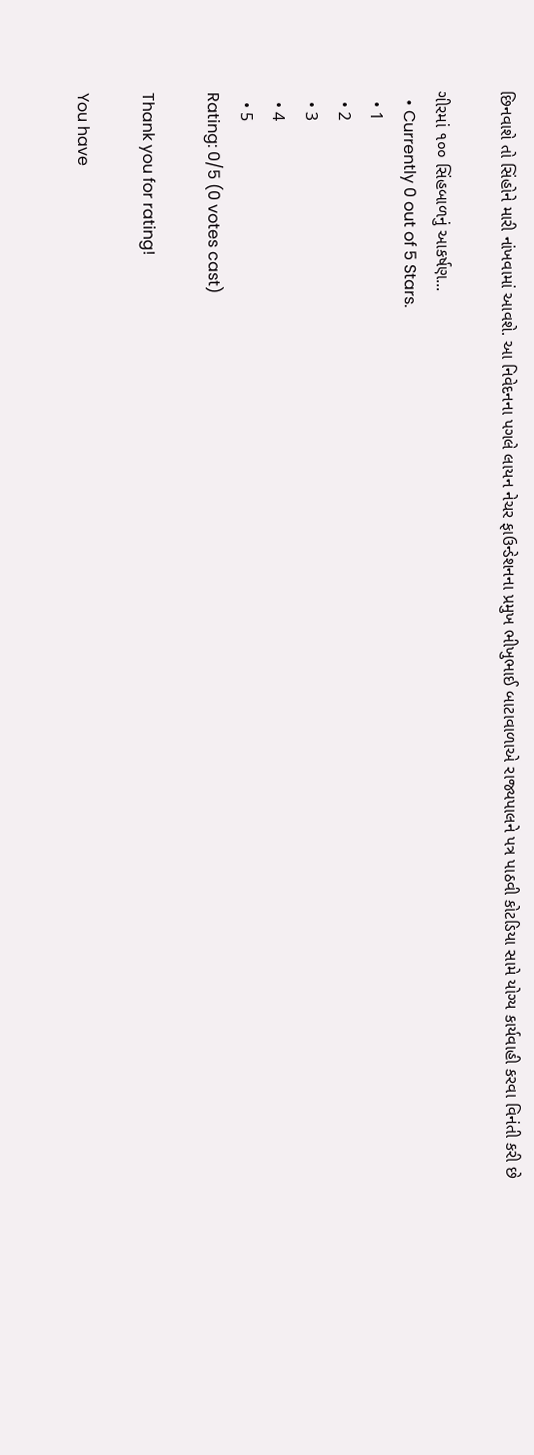છિનવાશે તો સિંહોને મારી નાંખવામાં આવશે. આ નિવેદનના પગલે લાયન નેચર ફાઉન્ડેશનના પ્રમુખ ભીખુભાઈ બાટાવાળાએ રાજ્યપાલને પત્ર પાઠવી કોટડિયા સામે યોગ્ય કાર્યવાહી કરવા વિનંતી કરી છે

ગીરમાં ૧૦૦ સિંહબાળનું આકર્ષણ...
  • Currently 0 out of 5 Stars.
  • 1
  • 2
  • 3
  • 4
  • 5
Rating: 0/5 (0 votes cast)

Thank you for rating!

You have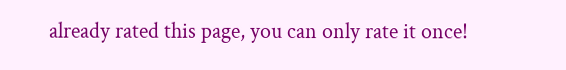already rated this page, you can only rate it once!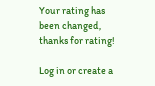Your rating has been changed, thanks for rating!

Log in or create a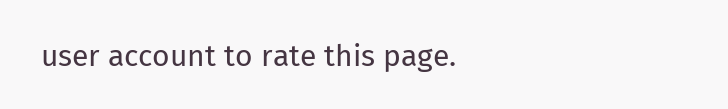user account to rate this page.